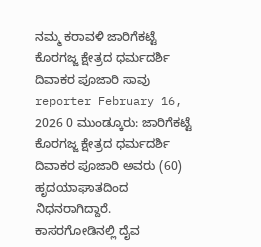ನಮ್ಮ ಕರಾವಳಿ ಜಾರಿಗೆಕಟ್ಟೆ ಕೊರಗಜ್ಜ ಕ್ಷೇತ್ರದ ಧರ್ಮದರ್ಶಿ ದಿವಾಕರ ಪೂಜಾರಿ ಸಾವು reporter February 16, 2026 0 ಮುಂಡ್ಕೂರು: ಜಾರಿಗೆಕಟ್ಟೆ ಕೊರಗಜ್ಜ ಕ್ಷೇತ್ರದ ಧರ್ಮದರ್ಶಿ ದಿವಾಕರ ಪೂಜಾರಿ ಅವರು (60) ಹೃದಯಾಘಾತದಿಂದ ನಿಧನರಾಗಿದ್ದಾರೆ. ಕಾಸರಗೋಡಿನಲ್ಲಿ ದೈವ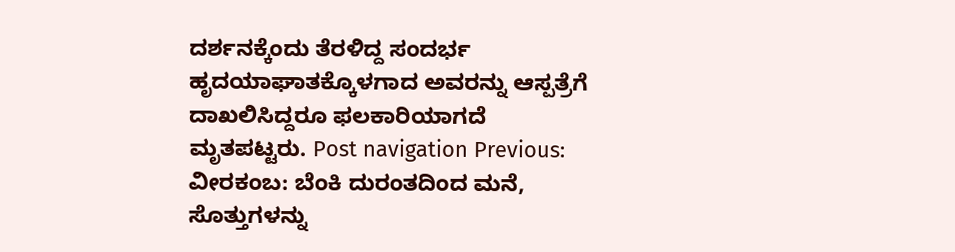ದರ್ಶನಕ್ಕೆಂದು ತೆರಳಿದ್ದ ಸಂದರ್ಭ ಹೃದಯಾಘಾತಕ್ಕೊಳಗಾದ ಅವರನ್ನು ಆಸ್ಪತ್ರೆಗೆ ದಾಖಲಿಸಿದ್ದರೂ ಫಲಕಾರಿಯಾಗದೆ ಮೃತಪಟ್ಟರು. Post navigation Previous: ವೀರಕಂಬ: ಬೆಂಕಿ ದುರಂತದಿಂದ ಮನೆ, ಸೊತ್ತುಗಳನ್ನು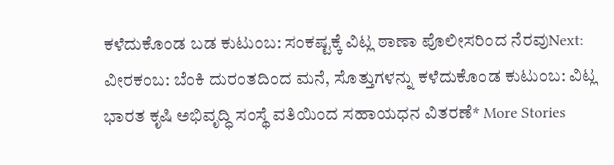ಕಳೆದುಕೊಂಡ ಬಡ ಕುಟುಂಬ: ಸಂಕಷ್ಟಕ್ಕೆ ವಿಟ್ಲ ಠಾಣಾ ಪೊಲೀಸರಿಂದ ನೆರವುNext: ವೀರಕಂಬ: ಬೆಂಕಿ ದುರಂತದಿಂದ ಮನೆ, ಸೊತ್ತುಗಳನ್ನು ಕಳೆದುಕೊಂಡ ಕುಟುಂಬ: ವಿಟ್ಲ ಭಾರತ ಕೃಷಿ ಅಭಿವೃದ್ಧಿ ಸಂಸ್ಥೆ ವತಿಯಿಂದ ಸಹಾಯಧನ ವಿತರಣೆ* More Stories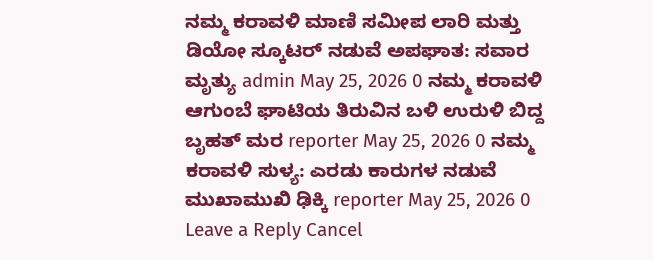ನಮ್ಮ ಕರಾವಳಿ ಮಾಣಿ ಸಮೀಪ ಲಾರಿ ಮತ್ತು ಡಿಯೋ ಸ್ಕೂಟರ್ ನಡುವೆ ಅಪಘಾತ: ಸವಾರ ಮೃತ್ಯು admin May 25, 2026 0 ನಮ್ಮ ಕರಾವಳಿ ಆಗುಂಬೆ ಘಾಟಿಯ ತಿರುವಿನ ಬಳಿ ಉರುಳಿ ಬಿದ್ದ ಬೃಹತ್ ಮರ reporter May 25, 2026 0 ನಮ್ಮ ಕರಾವಳಿ ಸುಳ್ಯ: ಎರಡು ಕಾರುಗಳ ನಡುವೆ ಮುಖಾಮುಖಿ ಢಿಕ್ಕಿ reporter May 25, 2026 0 Leave a Reply Cancel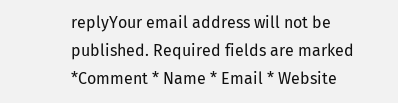replyYour email address will not be published. Required fields are marked *Comment * Name * Email * Website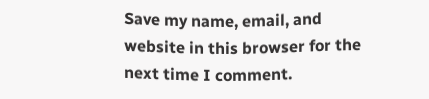Save my name, email, and website in this browser for the next time I comment.